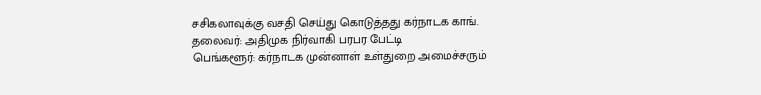சசிகலாவுக்கு வசதி செய்து கொடுத்தது கர்நாடக காங். தலைவர்: அதிமுக நிர்வாகி பரபர பேட்டி
பெங்களூர்: கர்நாடக முன்னாள் உள்துறை அமைச்சரும்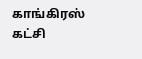காங்கிரஸ் கட்சி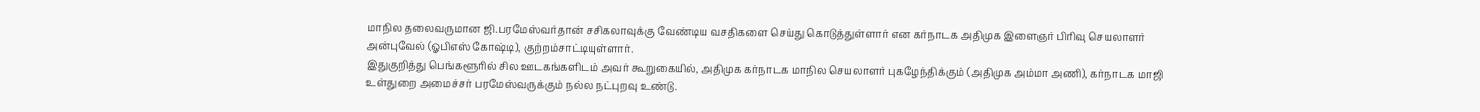மாநில தலைவருமான ஜி.பரமேஸ்வர்தான் சசிகலாவுக்கு வேண்டிய வசதிகளை செய்து கொடுத்துள்ளார் என கர்நாடக அதிமுக இளைஞர் பிரிவு செயலாளர் அன்புவேல் (ஓபிஎஸ் கோஷ்டி), குற்றம்சாட்டியுள்ளார்.
இதுகுறித்து பெங்களூரில் சில ஊடகங்களிடம் அவர் கூறுகையில், அதிமுக கர்நாடக மாநில செயலாளர் புகழேந்திக்கும் (அதிமுக அம்மா அணி), கர்நாடக மாஜி உள்துறை அமைச்சர் பரமேஸ்வருக்கும் நல்ல நட்புறவு உண்டு.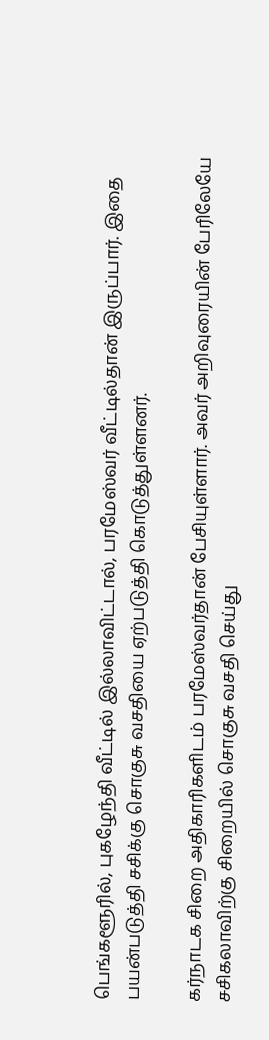பெங்களூரில், புகழேந்தி வீட்டில் இல்லாவிட்டால், பரமேஸ்வர் வீட்டில்தான் இருப்பார். இதை பயன்படுத்தி சசிக்கு சொகுசு வசதியை ஏற்படுத்தி கொடுத்துள்ளனர்.

கர்நாடக சிறை அதிகாரிகளிடம் பரமேஸ்வர்தான் பேசியுள்ளார். அவர் அறிவுரையின் பேரிலேயே சசிகலாவிற்கு சிறையில் சொகுசு வசதி செய்து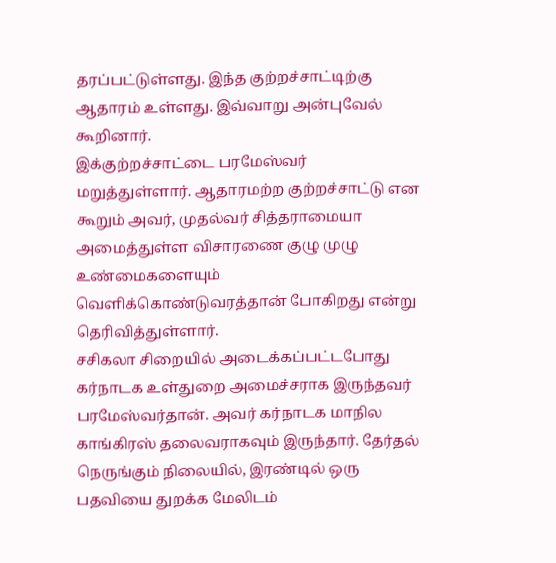தரப்பட்டுள்ளது. இந்த குற்றச்சாட்டிற்கு ஆதாரம் உள்ளது. இவ்வாறு அன்புவேல் கூறினார்.
இக்குற்றச்சாட்டை பரமேஸ்வர் மறுத்துள்ளார். ஆதாரமற்ற குற்றச்சாட்டு என கூறும் அவர், முதல்வர் சித்தராமையா அமைத்துள்ள விசாரணை குழு முழு உண்மைகளையும் வெளிக்கொண்டுவரத்தான் போகிறது என்று தெரிவித்துள்ளார்.
சசிகலா சிறையில் அடைக்கப்பட்டபோது கர்நாடக உள்துறை அமைச்சராக இருந்தவர் பரமேஸ்வர்தான். அவர் கர்நாடக மாநில காங்கிரஸ் தலைவராகவும் இருந்தார். தேர்தல் நெருங்கும் நிலையில், இரண்டில் ஒரு பதவியை துறக்க மேலிடம்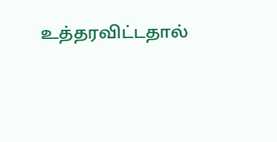உத்தரவிட்டதால்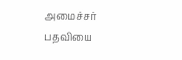அமைச்சர் பதவியை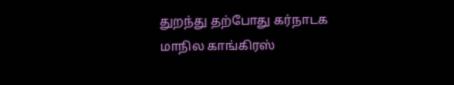துறந்து தற்போது கர்நாடக மாநில காங்கிரஸ்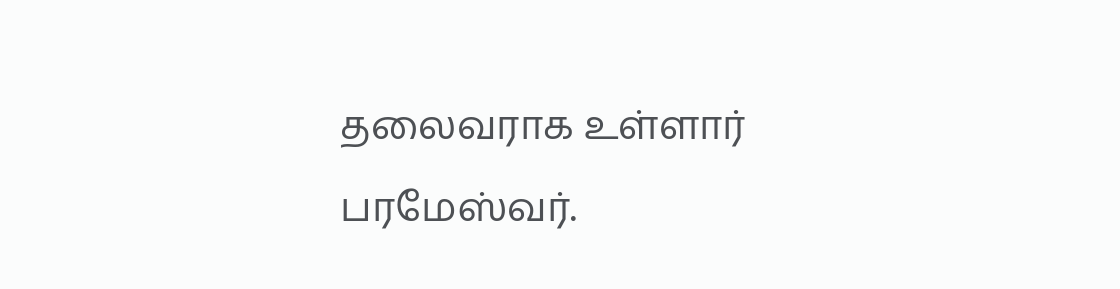தலைவராக உள்ளார் பரமேஸ்வர்.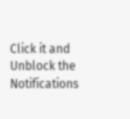Click it and Unblock the Notifications